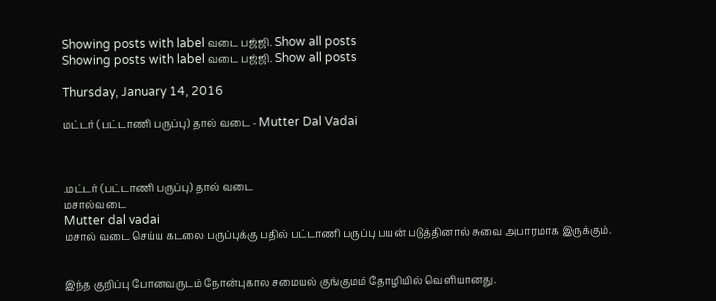Showing posts with label வடை பஜ்ஜி. Show all posts
Showing posts with label வடை பஜ்ஜி. Show all posts

Thursday, January 14, 2016

மட்டர் (பட்டாணி பருப்பு) தால் வடை - Mutter Dal Vadai



.மட்டர் (பட்டாணி பருப்பு) தால் வடை
மசால்வடை
Mutter dal vadai
மசால் வடை செய்ய கடலை பருப்புக்கு பதில் பட்டாணி பருப்பு பயன் படுத்தினால் சுவை அபாரமாக இருக்கும்.


இந்த குறிப்பு போனவருடம் நோன்புகால சமையல் குங்குமம் தோழியில் வெளியானது.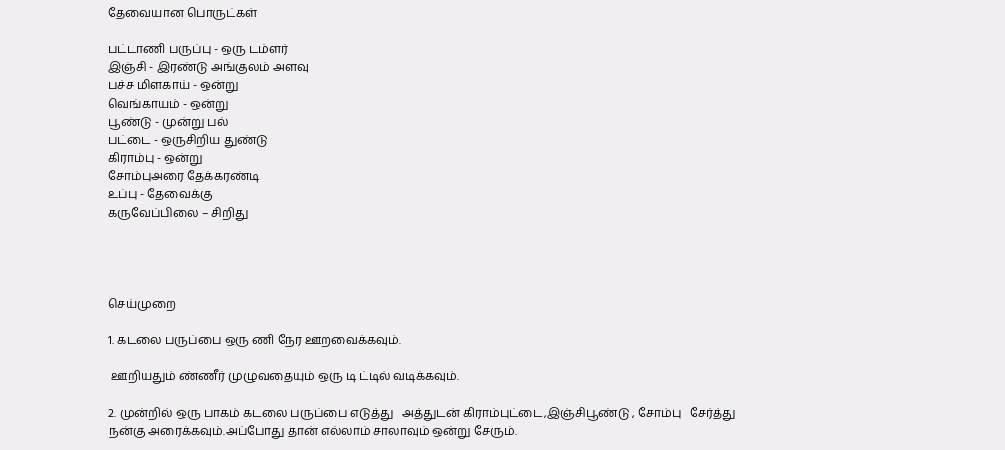தேவையான பொருட்கள்

பட்டாணி பருப்பு - ஒரு டம்ளர்
இஞ்சி - இரண்டு அங்குலம் அளவு
பச்ச மிளகாய் - ஒன்று
வெங்காயம் - ஒன்று
பூண்டு - முன்று பல்
பட்டை - ஒருசிறிய துண்டு
கிராம்பு - ஒன்று
சோம்புஅரை தேக்கரண்டி
உப்பு - தேவைக்கு
கருவேப்பிலை – சிறிது




செய்முறை

1. கடலை பருப்பை ஒரு ணி நேர ஊறவைக்கவும்.

 ஊறியதும் ண்ணீர் முழுவதையும் ஒரு டி ட்டில் வடிக்கவும்.

2. முன்றில் ஒரு பாகம் கடலை பருப்பை எடுத்து   அத்துடன் கிராம்புட்டை,இஞ்சிபூண்டு , சோம்பு   சேர்த்து நன்கு அரைக்கவும்.அப்போது தான் எல்லாம் சாலாவும் ஒன்று சேரும்.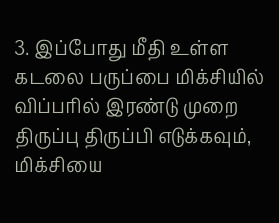3. இப்போது மீதி உள்ள‌ கடலை பருப்பை மிக்சியில் விப்பரில் இரண்டு முறை திருப்பு திருப்பி எடுக்கவும், மிக்சியை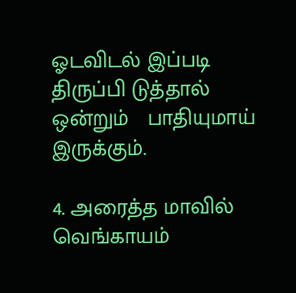ஓடவிடல் இப்படி திருப்பி டுத்தால் ஒன்றும்   பாதியுமாய் இருக்கும்.

4. அரைத்த மாவில் வெங்காயம்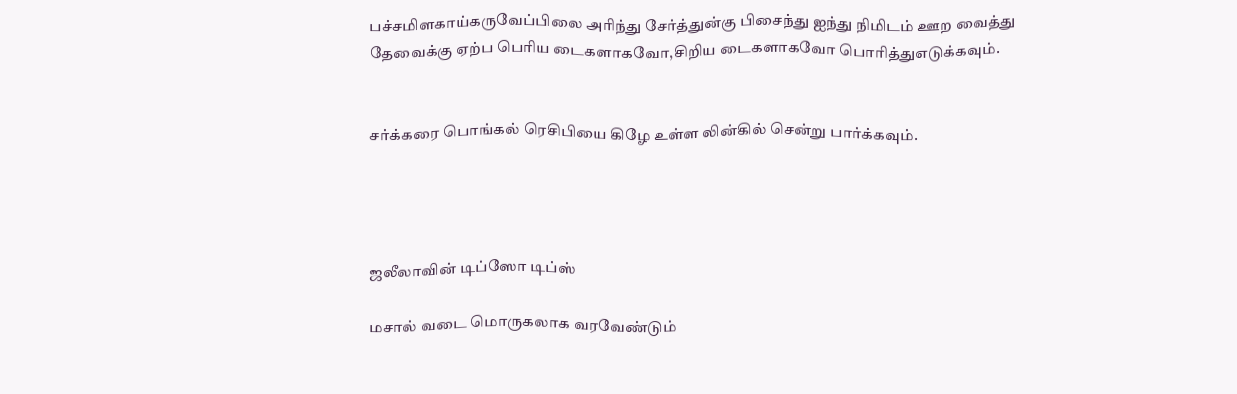பச்சமிளகாய்கருவேப்பிலை அரிந்து சேர்த்துன்கு பிசைந்து ஐந்து நிமிடம் ஊற‌ வைத்து         தேவைக்கு ஏற்ப பெரிய டைகளாகவோ,சிறிய‌ டைகளாகவோ பொரித்துஎடுக்கவும்.


சர்க்கரை பொங்கல் ரெசிபியை கிழே உள்ள லின்கில் சென்று பார்க்கவும்.




ஜலீலாவின் டிப்ஸோ டிப்ஸ்

மசால் வடை மொருகலாக வரவேண்டும்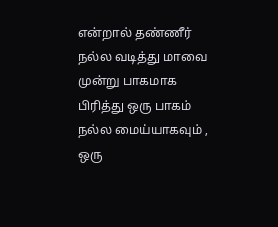என்றால் தண்ணீர் நல்ல வடித்து மாவை முன்று பாகமாக பிரித்து ஒரு பாகம் நல்ல மைய்யாகவும் , ஒரு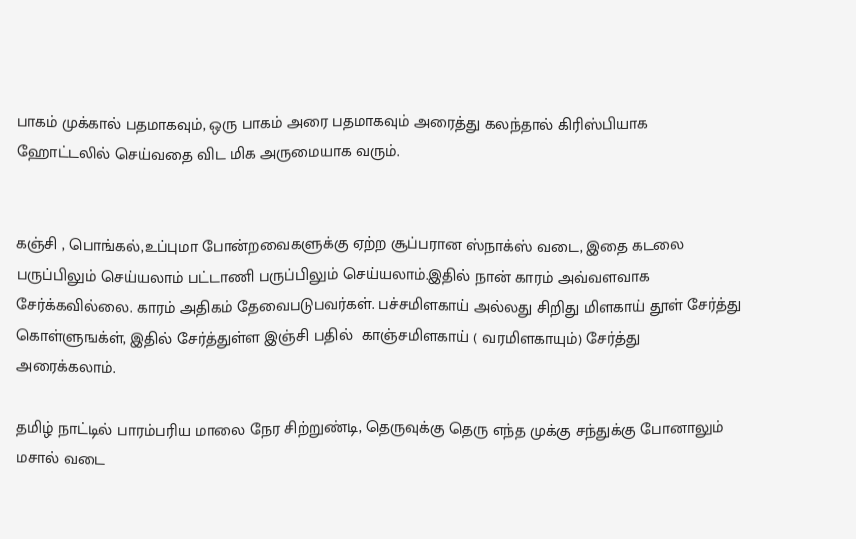பாகம் முக்கால் பதமாகவும், ஒரு பாகம் அரை பதமாகவும் அரைத்து கலந்தால் கிரிஸ்பியாக ஹோட்டலில் செய்வதை விட மிக அருமையாக வரும்.


கஞ்சி , பொங்கல்,உப்புமா போன்றவைகளுக்கு ஏற்ற சூப்பரான ஸ்நாக்ஸ் வடை, இதை கடலை பருப்பிலும் செய்யலாம் பட்டாணி பருப்பிலும் செய்யலாம்.இதில் நான் காரம் அவ்வளவாக சேர்க்கவில்லை. காரம் அதிகம் தேவைபடுபவர்கள். பச்சமிளகாய் அல்லது சிறிது மிளகாய் தூள் சேர்த்து கொள்ளுஙக்ள், இதில் சேர்த்துள்ள இஞ்சி பதில்  காஞ்சமிளகாய் ( வரமிளகாயும்) சேர்த்து அரைக்கலாம்.

தமிழ் நாட்டில் பாரம்பரிய மாலை நேர சிற்றுண்டி, தெருவுக்கு தெரு எந்த முக்கு சந்துக்கு போனாலும் மசால் வடை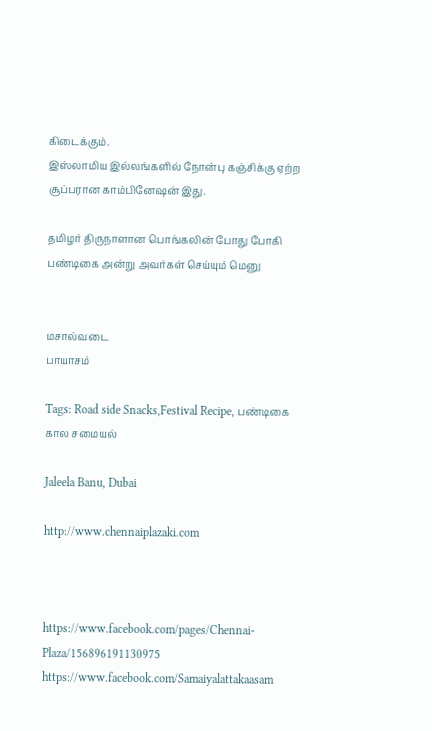கிடைக்கும்.
இஸ்லாமிய இல்லங்களில் நோன்பு கஞ்சிக்கு ஏற்ற சூப்பரான காம்பினேஷன் இது.

தமிழர் திருநாளான பொங்கலின் போது போகி பண்டிகை அன்று அவர்கள் செய்யும் மெனு


மசால்வடை
பாயாசம்

Tags: Road side Snacks,Festival Recipe, பண்டிகை கால சமையல்

Jaleela Banu, Dubai

http://www.chennaiplazaki.com



https://www.facebook.com/pages/Chennai-Plaza/156896191130975 https://www.facebook.com/Samaiyalattakaasam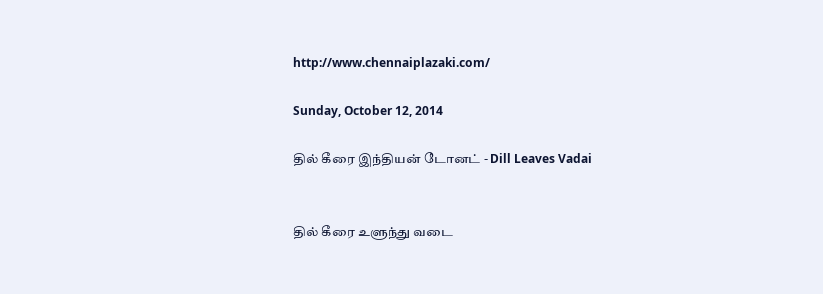http://www.chennaiplazaki.com/

Sunday, October 12, 2014

தில் கீரை இந்தியன் டோனட் - Dill Leaves Vadai


தில் கீரை உளுந்து வடை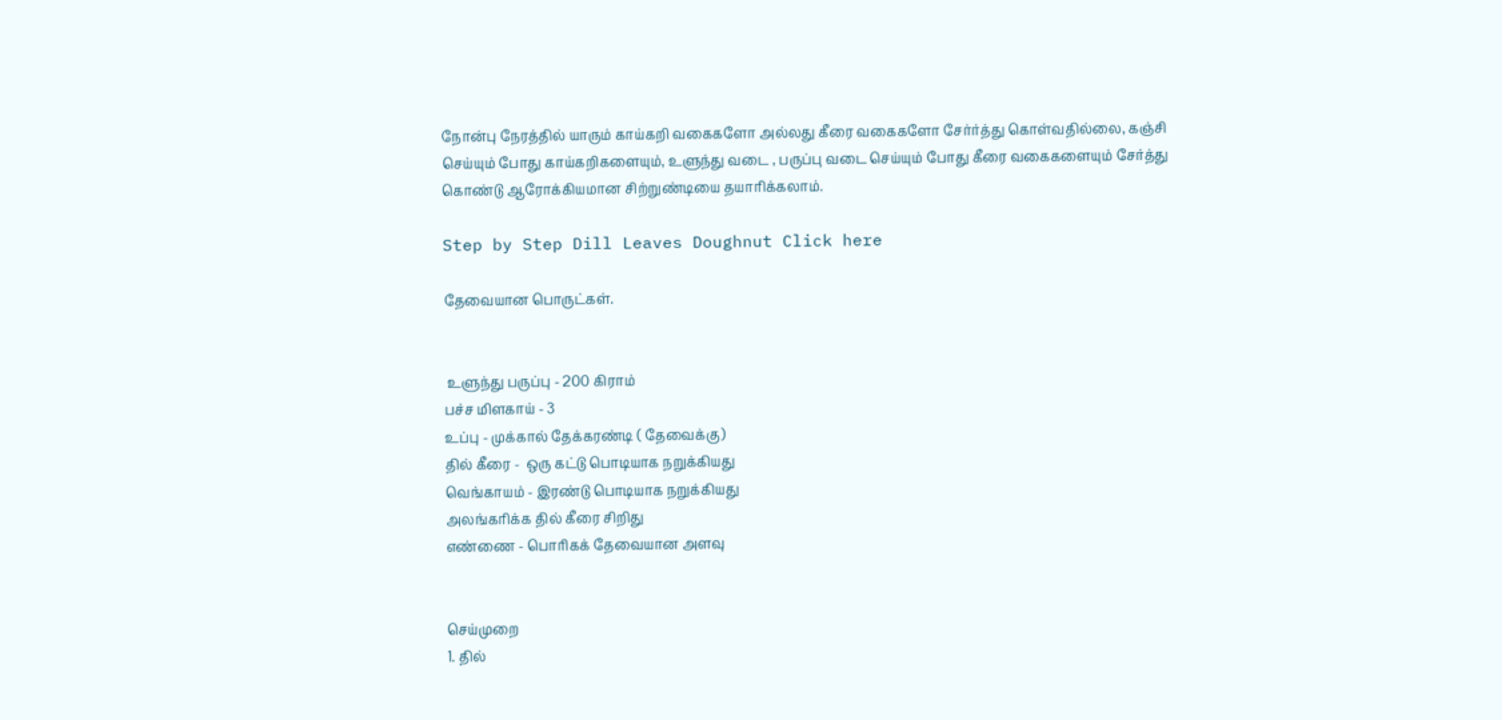நோன்பு நேரத்தில் யாரும் காய்கறி வகைகளோ அல்லது கீரை வகைகளோ சேர்ர்த்து கொள்வதில்லை, கஞ்சி செய்யும் போது காய்கறிகளையும், உளுந்து வடை , பருப்பு வடை செய்யும் போது கீரை வகைகளையும் சேர்த்து கொண்டு ஆரோக்கியமான சிற்றுண்டியை தயாரிக்கலாம்.

Step by Step Dill Leaves Doughnut Click here

தேவையான பொருட்கள்.


 உளுந்து பருப்பு - 200 கிராம்
பச்ச மிளகாய் - 3
உப்பு - முக்கால் தேக்கரண்டி ( தேவைக்கு)
தில் கீரை -  ஒரு கட்டு பொடியாக நறுக்கியது
வெங்காயம் - இரண்டு பொடியாக நறுக்கியது
அலங்கரிக்க தில் கீரை சிறிது
எண்ணை - பொரிகக் தேவையான அளவு


செய்முறை
1. தில்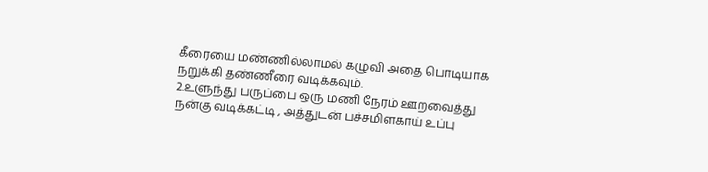கீரையை மண்ணில்லாமல் கழுவி அதை பொடியாக நறுக்கி தண்ணீரை வடிக்கவும்.
2.உளுந்து பருப்பை ஒரு மணி நேரம் ஊறவைத்து நன்கு வடிக்கட்டி , அத்துடன் பச்சமிளகாய் உப்பு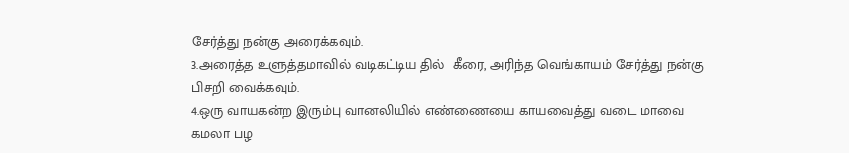சேர்த்து நன்கு அரைக்கவும்.
3.அரைத்த உளுத்தமாவில் வடிகட்டிய தில்  கீரை, அரிந்த வெங்காயம் சேர்த்து நன்கு பிசறி வைக்கவும்.
4.ஒரு வாயகன்ற இரும்பு வானலியில் எண்ணையை காயவைத்து வடை மாவை கமலா பழ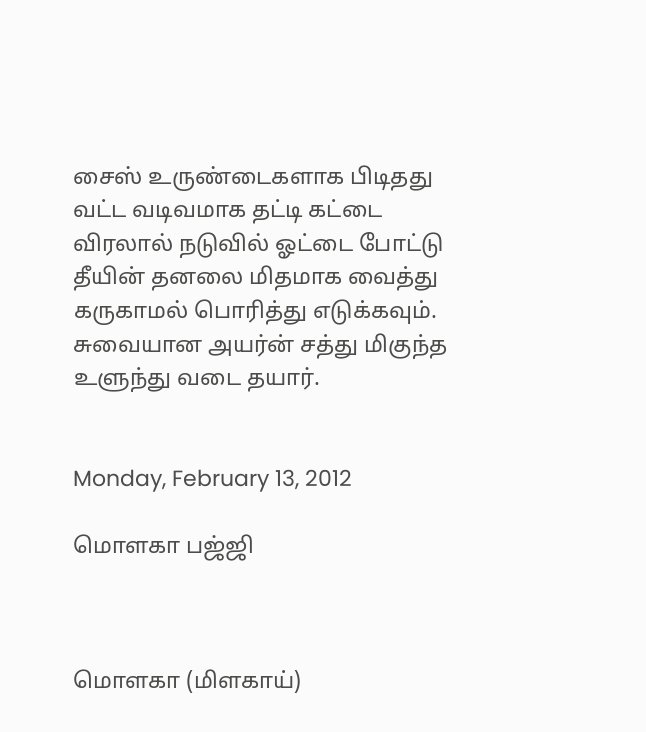சைஸ் உருண்டைகளாக பிடிதது வட்ட வடிவமாக தட்டி கட்டை விரலால் நடுவில் ஓட்டை போட்டு தீயின் தனலை மிதமாக வைத்து கருகாமல் பொரித்து எடுக்கவும்.
சுவையான அயர்ன் சத்து மிகுந்த உளுந்து வடை தயார்.


Monday, February 13, 2012

மொளகா பஜ்ஜி



மொளகா (மிளகாய்)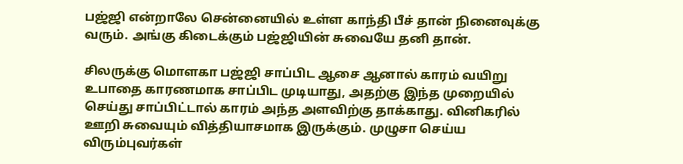பஜ்ஜி என்றாலே சென்னையில் உள்ள காந்தி பீச் தான் நினைவுக்கு வரும். அங்கு கிடைக்கும் பஜ்ஜியின் சுவையே தனி தான்.

சில‌ருக்கு மொள‌கா ப‌ஜ்ஜி சாப்பிட‌ ஆசை ஆனால் கார‌ம் வ‌யிறு உபாதை கார‌ண‌மாக‌ சாப்பிட‌ முடியாது, அத‌ற்கு இந்த‌ முறையில் செய்து சாப்பிட்டால் கார‌ம் அந்த‌ அள‌விற்கு தாக்காது. வினிக‌ரில் ஊறி சுவையும் வித்தியாச‌மாக‌ இருக்கும். முழுசா செய்ய‌ விரும்புவ‌ர்க‌ள்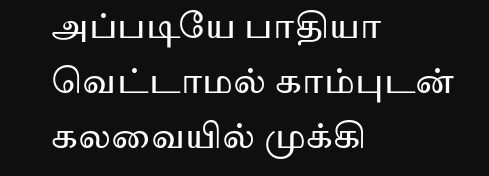அப்ப‌டியே பாதியா வெட்டாம‌ல் காம்புட‌ன் க‌ல‌வையில் முக்கி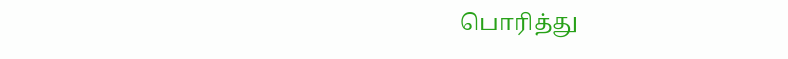பொரித்து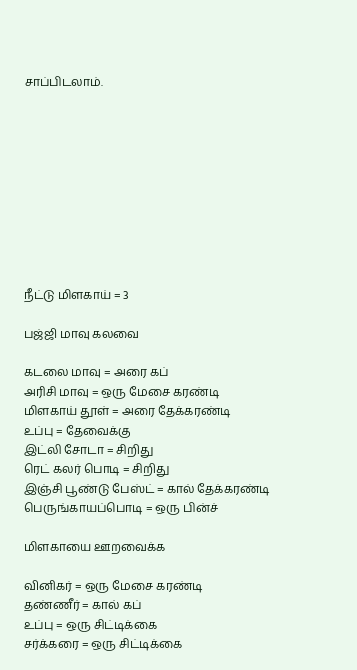சாப்பிட‌லாம்.










நீட்டு மிளகாய் = 3

பஜ்ஜி மாவு கலவை

கடலை மாவு = அரை கப்
அரிசி மாவு = ஒரு மேசை கரண்டி
மிளகாய் தூள் = அரை தேக்கரண்டி
உப்பு = தேவைக்கு
இட்லி சோடா = சிறிது
ரெட் க‌ல‌ர் பொடி = சிறிது
இஞ்சி பூண்டு பேஸ்ட் = கால் தேக்கரண்டி
பெருங்காயப்பொடி = ஒரு பின்ச்

மிள‌காயை ஊற‌வைக்க‌

வினிக‌ர் = ஒரு மேசை க‌ர‌ண்டி
த‌ண்ணீர் = கால் க‌ப்
உப்பு = ஒரு சிட்டிக்கை
ச‌ர்க்க‌ரை = ஒரு சிட்டிக்கை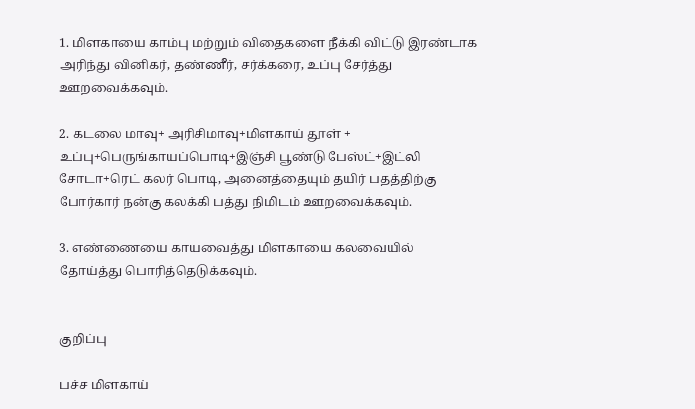1. மிள‌காயை காம்பு ம‌ற்றும் விதைக‌ளை நீக்கி விட்டு இர‌ண்டாக‌ அரிந்து வினிக‌ர், த‌ண்ணீர், ச‌ர்க்க‌ரை, உப்பு சேர்த்து ஊற‌வைக்க‌வும்.

2. கடலை மாவு+ அரிசிமாவு+மிளகாய் தூள் + உப்பு+பெருங்காயப்பொடி+இஞ்சி பூண்டு பேஸ்ட்+இட்லி சோடா+ரெட் கலர் பொடி, அனைத்தையும் த‌யிர் ப‌த‌த்திற்கு போர்கார் ந‌ன்கு க‌ல‌க்கி ப‌த்து நிமிட‌ம் ஊற‌வைக்க‌வும்.

3. எண்ணையை காய‌வைத்து மிளகாயை க‌ல‌வையில் தோய்த்து பொரித்தெடுக்க‌வும்.


குறிப்பு

பச்ச மிளகாய்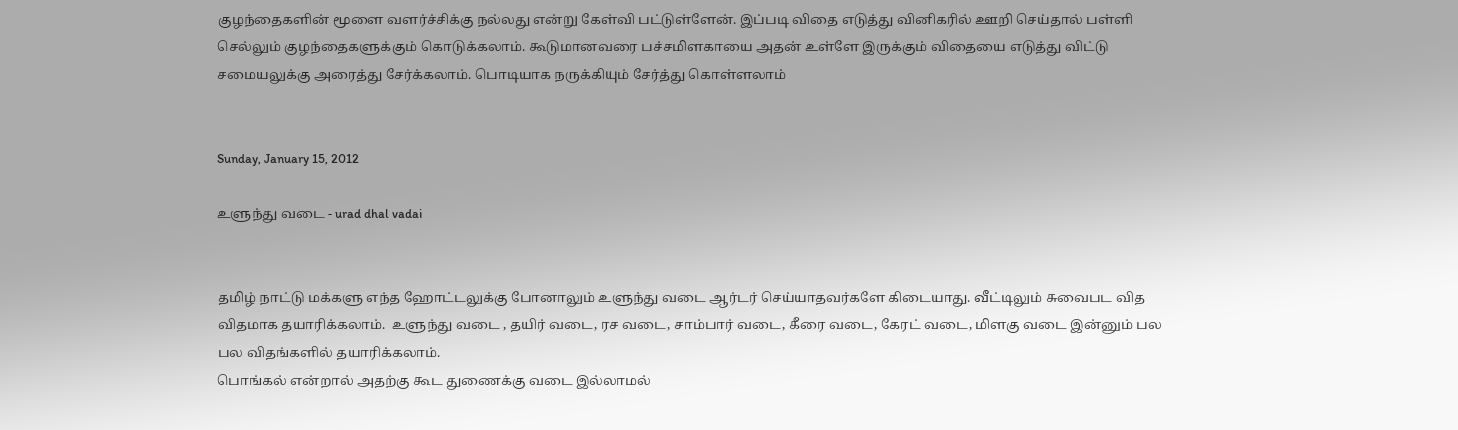குழந்தைகளின் மூளை வளர்ச்சிக்கு நல்லது என்று கேள்வி பட்டுள்ளேன். இப்படி விதை எடுத்து வினிகரில் ஊறி செய்தால் பள்ளி செல்லும் குழந்தைகளுக்கும் கொடுக்கலாம். கூடுமானவரை பச்சமிளகாயை அதன் உள்ளே இருக்கும் விதையை எடுத்து விட்டு சமையலுக்கு அரைத்து சேர்க்கலாம். பொடியாக நருக்கியும் சேர்த்து கொள்ளலாம்


Sunday, January 15, 2012

உளுந்து வடை - urad dhal vadai


தமிழ் நாட்டு மக்களு எந்த ஹோட்டலுக்கு போனாலும் உளுந்து வடை ஆர்டர் செய்யாதவர்களே கிடையாது. வீட்டிலும் சுவைபட வித விதமாக தயாரிக்கலாம்.  உளுந்து வடை , தயிர் வடை, ரச வடை, சாம்பார் வடை, கீரை வடை, கேரட் வடை, மிளகு வடை இன்னும் பல பல விதங்களில் தயாரிக்கலாம்.
பொங்கல் என்றால் அதற்கு கூட துணைக்கு வடை இல்லாமல்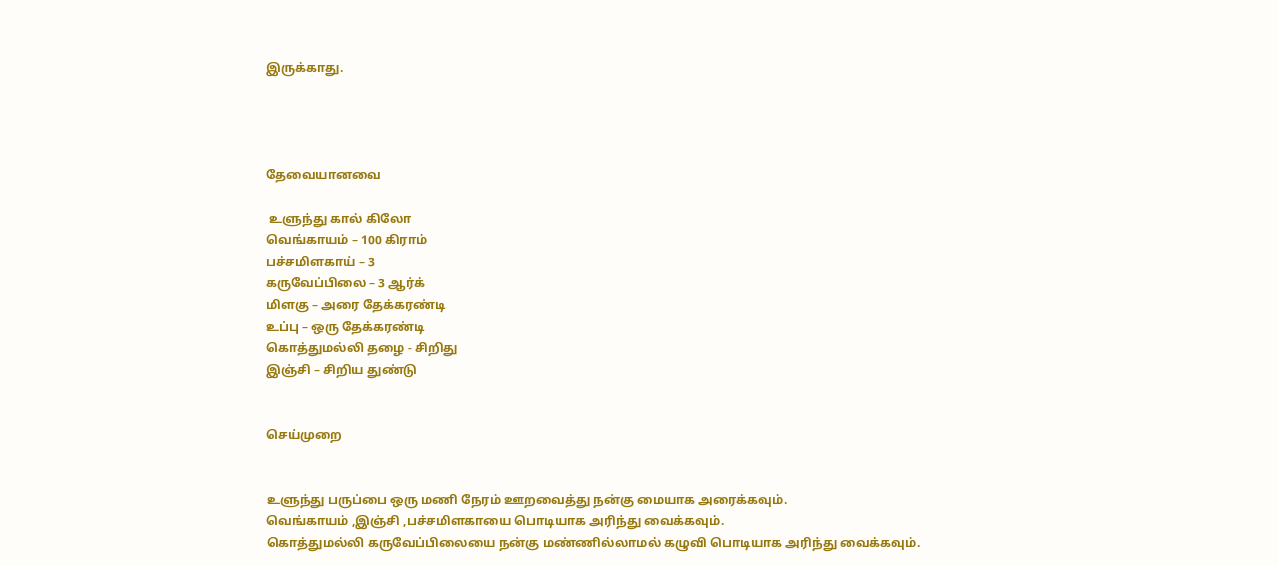இருக்காது.




தேவையானவை

 உளுந்து கால் கிலோ
வெங்காயம் – 100 கிராம்
பச்சமிளகாய் – 3
கருவேப்பிலை – 3 ஆர்க்
மிளகு – அரை தேக்கரண்டி
உப்பு – ஒரு தேக்கரண்டி
கொத்துமல்லி தழை - சிறிது
இஞ்சி – சிறிய துண்டு


செய்முறை


உளுந்து பருப்பை ஒரு மணி நேரம் ஊறவைத்து நன்கு மையாக அரைக்கவும்.
வெங்காயம் ,இஞ்சி ,பச்சமிளகாயை பொடியாக அரிந்து வைக்கவும்.
கொத்துமல்லி கருவேப்பிலையை நன்கு மண்ணில்லாமல் கழுவி பொடியாக அரிந்து வைக்கவும்.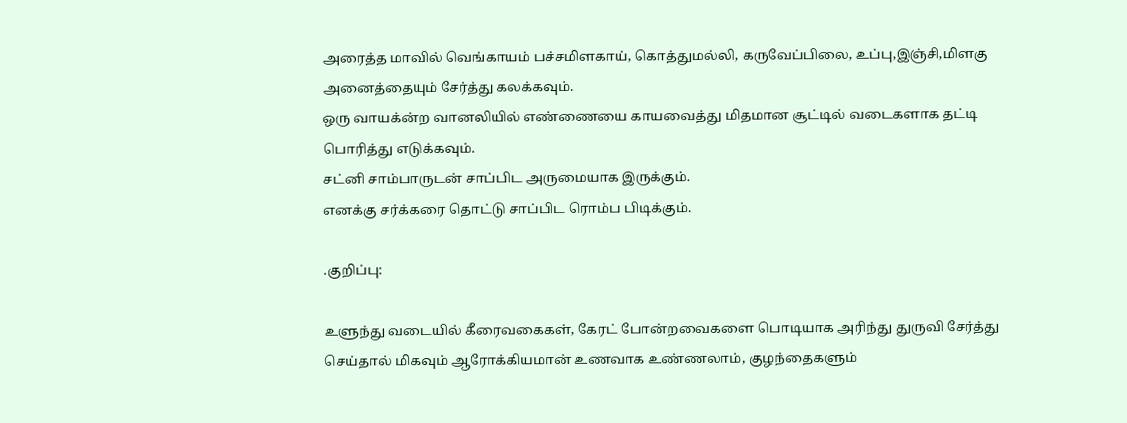அரைத்த மாவில் வெங்காயம் பச்சமிளகாய், கொத்துமல்லி, கருவேப்பிலை, உப்பு,இஞ்சி,மிளகு அனைத்தையும் சேர்த்து கலக்கவும்.
ஒரு வாயக்ன்ற வானலியில் எண்ணையை காயவைத்து மிதமான சூட்டில் வடைகளாக தட்டி பொரித்து எடுக்கவும்.
சட்னி சாம்பாருடன் சாப்பிட அருமையாக இருக்கும்.
எனக்கு சர்க்கரை தொட்டு சாப்பிட ரொம்ப பிடிக்கும்.

.குறிப்பு:

உளுந்து வடையில் கீரைவகைகள், கேரட் போன்றவைகளை பொடியாக அரிந்து துருவி சேர்த்து செய்தால் மிகவும் ஆரோக்கியமான் உணவாக உண்ணலாம், குழந்தைகளும்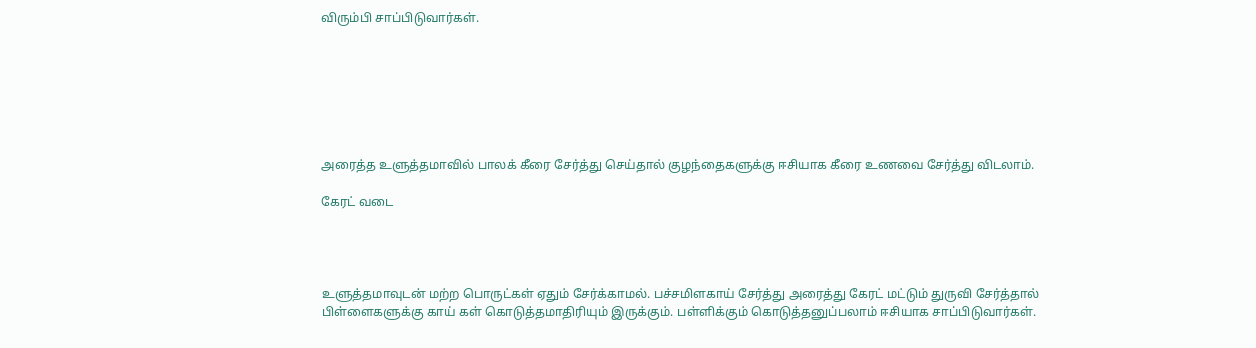விரும்பி சாப்பிடுவார்கள்.







அரைத்த உளுத்தமாவில் பாலக் கீரை சேர்த்து செய்தால் குழந்தைகளுக்கு ஈசியாக கீரை உணவை சேர்த்து விடலாம்.

கேரட் வடை




உளுத்தமாவுடன் மற்ற பொருட்கள் ஏதும் சேர்க்காமல். பச்சமிளகாய் சேர்த்து அரைத்து கேரட் மட்டும் துருவி சேர்த்தால் பிள்ளைகளுக்கு காய் கள் கொடுத்தமாதிரியும் இருக்கும். பள்ளிக்கும் கொடுத்தனுப்பலாம் ஈசியாக சாப்பிடுவார்கள்.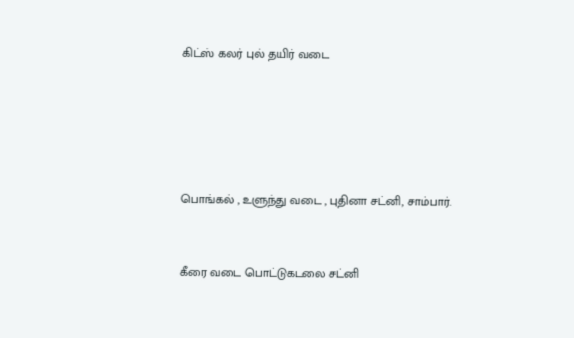கிட்ஸ் கலர் புல் தயிர் வடை





பொங்கல் , உளுந்து வடை , புதினா சட்னி, சாம்பார்.


கீரை வடை பொட்டுகடலை சட்னி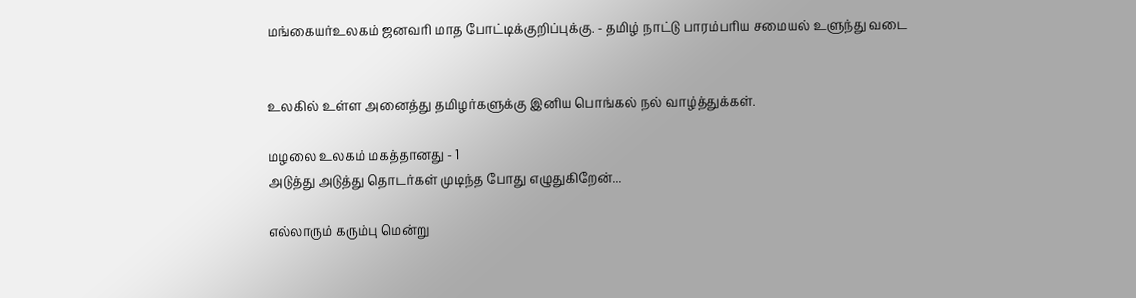மங்கையர்உலகம் ஜனவரி மாத போட்டிக்குறிப்புக்கு. - தமிழ் நாட்டு பாரம்பரிய சமையல் உளுந்து வடை


உலகில் உள்ள அனைத்து தமிழர்களுக்கு இனிய பொங்கல் நல் வாழ்த்துக்கள்.

மழலை உலகம் மகத்தானது - 1
அடுத்து அடுத்து தொடர்கள் முடிந்த போது எழுதுகிறேன்...

எல்லாரும் கரும்பு மென்று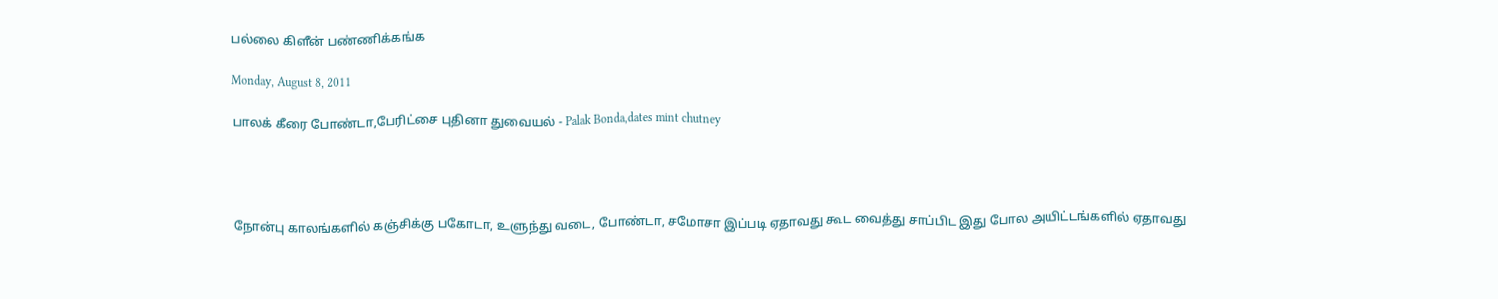பல்லை கிளீன் பண்ணிக்கங்க

Monday, August 8, 2011

பாலக் கீரை போண்டா,பேரிட்சை புதினா துவையல் - Palak Bonda,dates mint chutney




நோன்பு காலங்களில் கஞ்சிக்கு பகோடா, உளுந்து வடை, போண்டா, சமோசா இப்படி ஏதாவது கூட வைத்து சாப்பிட இது போல அயிட்டங்களில் ஏதாவது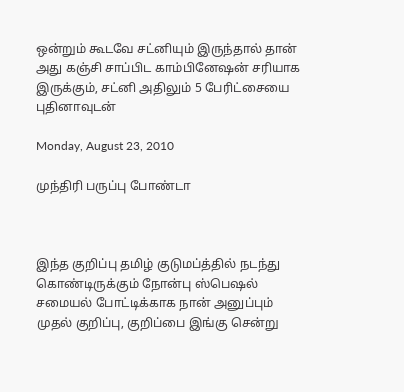ஒன்றும் கூடவே சட்னியும் இருந்தால் தான் அது கஞ்சி சாப்பிட காம்பினேஷன் சரியாக இருக்கும், சட்னி அதிலும் 5 பேரிட்சையை புதினாவுடன்

Monday, August 23, 2010

முந்திரி பருப்பு போண்டா



இந்த குறிப்பு தமிழ் குடுமப்த்தில் நடந்து கொண்டிருக்கும் நோன்பு ஸ்பெஷல் சமையல் போட்டிக்காக நான் அனுப்பும் முதல் குறிப்பு, குறிப்பை இங்கு சென்று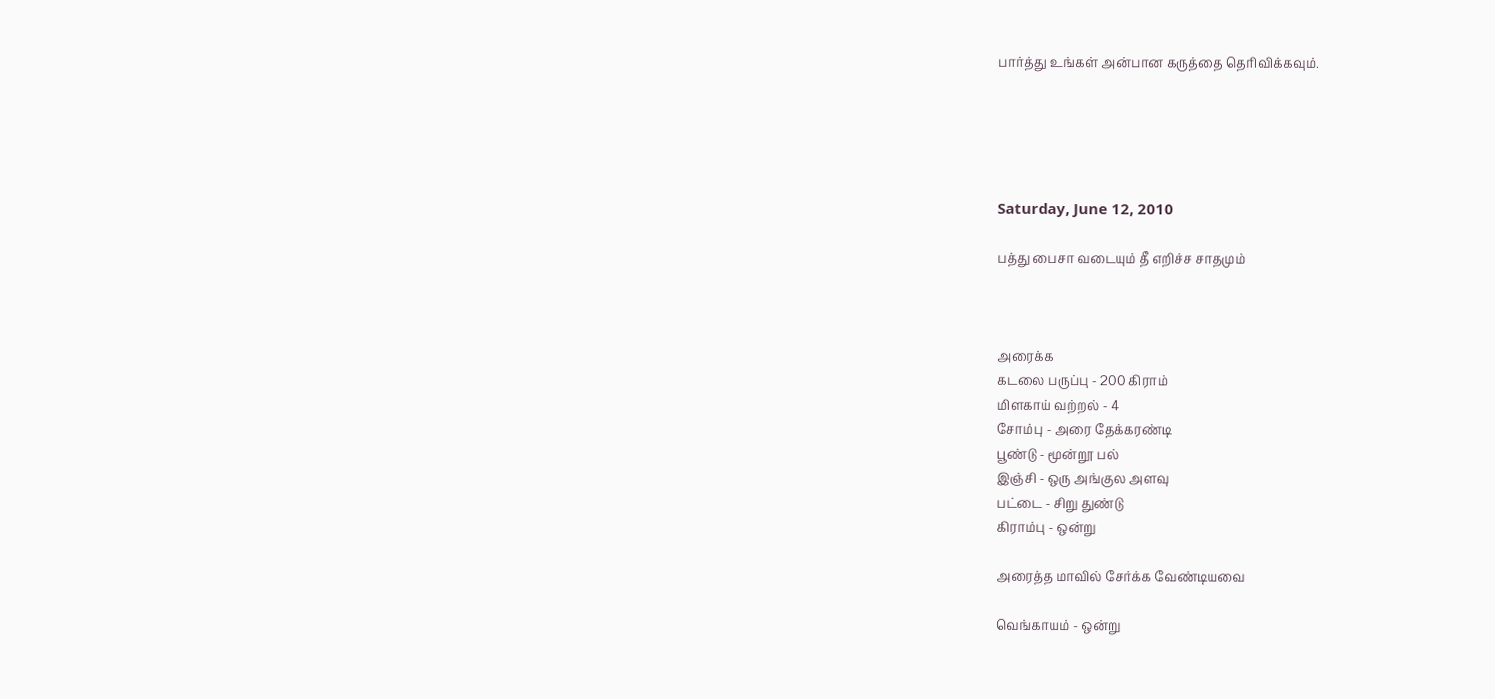பார்த்து உங்கள் அன்பான கருத்தை தெரிவிக்கவும்.





Saturday, June 12, 2010

பத்து பைசா வடையும் தீ எறிச்ச சாதமும்



அரைக்க
கடலை பருப்பு - 200 கிராம்
மிளகாய் வற்றல் - 4
சோம்பு - அரை தேக்கரண்டி
பூண்டு - மூன்றூ பல்
இஞ்சி - ஒரு அங்குல அளவு
பட்டை - சிறு துண்டு
கிராம்பு - ஒன்று

அரைத்த மாவில் சேர்க்க வேண்டியவை

வெங்காயம் - ஒன்று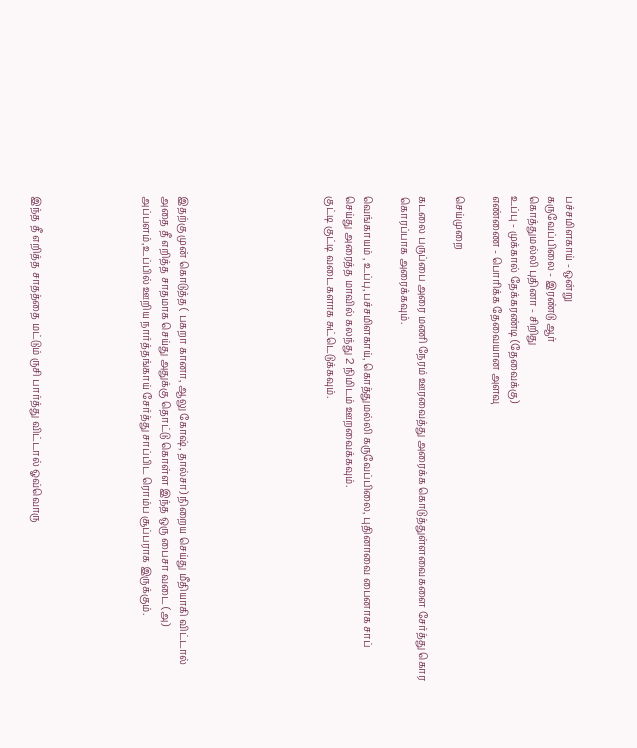பச்சமிளகாய் - ஒன்று
கருவேப்பிலை - இரண்டு ஆர்
கொத்துமல்லி புதினா - சிறிது
உப்பு - முக்கால் தேக்கரண்டி (தேவைக்கு)
எண்ணை - பொரிக்க தேவையான அளவு

செய்முறை

கடலை பருப்பை அரை மணி நேரம் ஊரவைத்து அரைக்க கொடுத்துள்ளவைகளை சேர்த்து கொர கொரப்பாக அரைக்கவும்.

வெங்காயம் , உப்பு,பச்சமிளகாய், கொத்துமல்லி கருவேப்பிலை, புதினாவை பைனாக சாப் செய்து அரைத்த மாவில் கலந்து 2 நிமிடம் ஊறவைக்கவும்.
குட்டி குட்டி வடைகளாக சுட்டெடுக்கவும்.







இதற்கு முன் கொடுத்த ( பகறா கானா, ஆலு கோஷ், தால்சா) நிறைய செய்து மீதியாகி விட்டால் அதை தீ எறித்த சாதமாக செய்து அதுக்கு தொட்டு கொள்ள இந்த ஒரு பைசா வடை (அ) அப்பளம்,உப்பில் ஊறிய நார்த்தங்காய் சேர்த்து சாப்பிட ரொம்ப சூப்பராக இருக்கும்.





இந்த தீ எறித்த சாதத்தை மட்டும் ருசி பார்த்து விட்டால் ஓவ்வொரு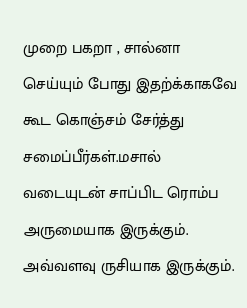முறை பகறா , சால்னா செய்யும் போது இதற்க்காகவே கூட கொஞ்சம் சேர்த்து சமைப்பீர்கள்.மசால் வடையுடன் சாப்பிட ரொம்ப அருமையாக இருக்கும்.
அவ்வளவு ருசியாக இருக்கும்.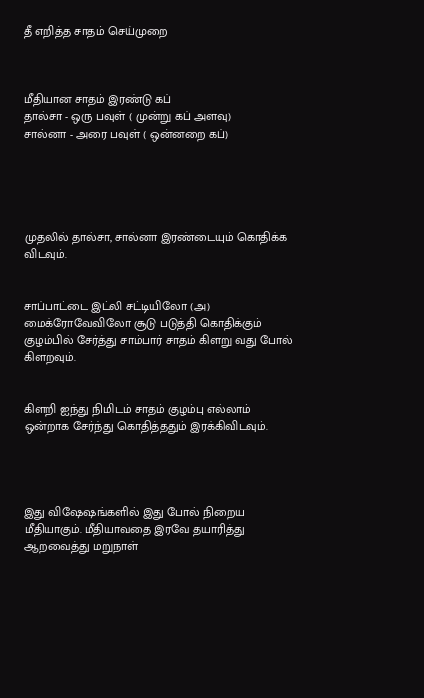தீ எறித்த சாதம் செய்முறை



மீதியான சாதம் இரண்டு கப்
தால்சா - ஒரு பவுள் ( முன்று கப் அளவு)
சால்னா - அரை பவுள் ( ஒன்னறை கப்)





முதலில் தால்சா, சால்னா இரண்டையும் கொதிக்க விடவும்.


சாப்பாட்டை இட்லி சட்டியிலோ (அ) மைக்ரோவேவிலோ சூடு படுத்தி கொதிக்கும் குழம்பில் சேர்த்து சாம்பார் சாதம் கிளறு வது போல் கிளறவும்.


கிளறி ஐந்து நிமிடம் சாதம் குழம்பு எல்லாம் ஒன்றாக சேர்ந்து கொதித்ததும் இரக்கிவிடவும்.




இது விஷேஷங்களில் இது போல் நிறைய மீதியாகும். மீதியாவதை இரவே தயாரித்து ஆறவைத்து மறுநாள்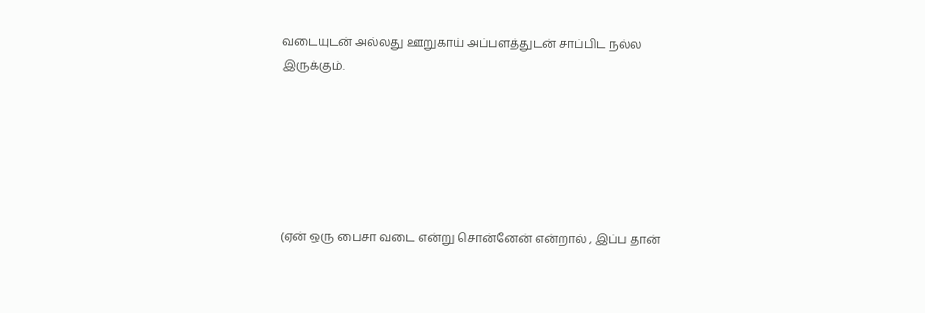வடையுடன் அல்லது ஊறுகாய் அப்பளத்துடன் சாப்பிட நல்ல இருக்கும்.






(ஏன் ஒரு பைசா வடை என்று சொன்னேன் என்றால் , இப்ப தான்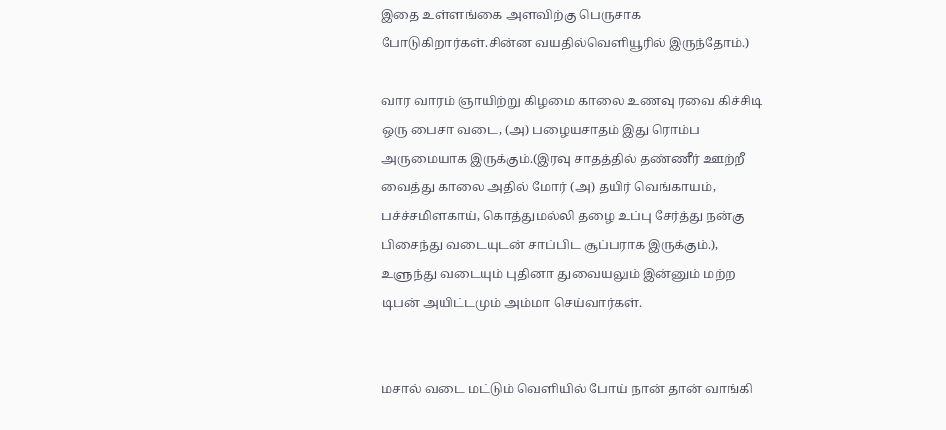இதை உள்ளங்கை அளவிற்கு பெருசாக போடுகிறார்கள்.சின்ன வயதில்வெளியூரில் இருந்தோம்.)

வார வாரம் ஞாயிற்று கிழமை காலை உணவு ரவை கிச்சிடி ஒரு பைசா வடை, (அ) பழையசாதம் இது ரொம்ப அருமையாக இருக்கும்.(இரவு சாதத்தில் தண்ணீர் ஊற்றீ வைத்து காலை அதில் மோர் (அ) தயிர் வெங்காயம், பச்ச்சமிளகாய், கொத்துமல்லி தழை உப்பு சேர்த்து நன்கு பிசைந்து வடையுடன் சாப்பிட சூப்பராக இருக்கும்.), உளுந்து வடையும் புதினா துவையலும் இன்னும் மற்ற டிபன் அயிட்டமும் அம்மா செய்வார்கள்.


மசால் வடை மட்டும் வெளியில் போய் நான் தான் வாங்கி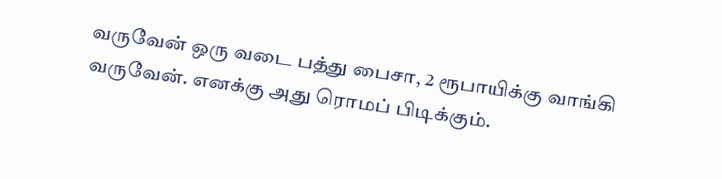வருவேன் ஒரு வடை பத்து பைசா, 2 ரூபாயிக்கு வாங்கி வருவேன். எனக்கு அது ரொமப் பிடிக்கும்.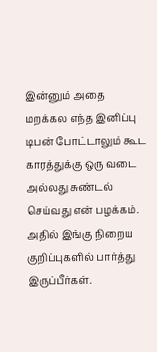இன்னும் அதை மறக்கல எந்த இனிப்பு டிபன் போட்டாலும் கூட காரத்துக்கு ஒரு வடை அல்லது சுண்டல் செய்வது என் பழக்கம். அதில் இங்கு நிறைய குறிப்புகளில் பார்த்து இருப்பீர்கள்.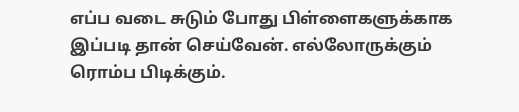எப்ப வடை சுடும் போது பிள்ளைகளுக்காக இப்படி தான் செய்வேன். எல்லோருக்கும் ரொம்ப பிடிக்கும்.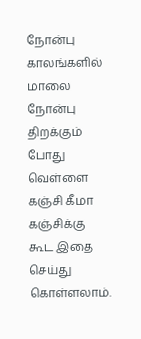நோன்பு காலங்களில் மாலை நோன்பு திறக்கும் போது வெள்ளை கஞ்சி கீமா கஞ்சிக்கு கூட இதை செய்து கொள்ளலாம்.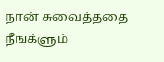நான் சுவைத்ததை நீஙக்ளும்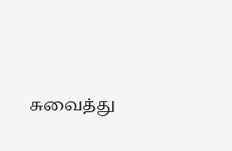சுவைத்து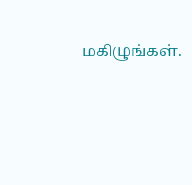மகிழுங்கள்.